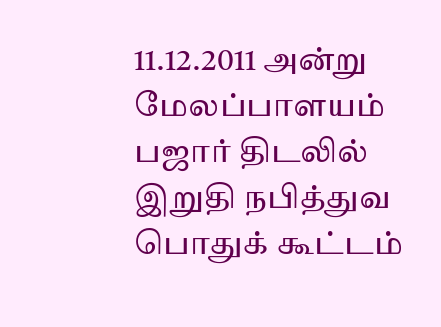11.12.2011 அன்று மேலப்பாளயம் பஜார் திடலில் இறுதி நபித்துவ பொதுக் கூட்டம்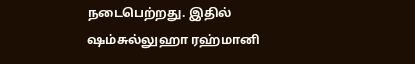நடைபெற்றது. இதில் ஷம்சுல்லுஹா ரஹ்மானி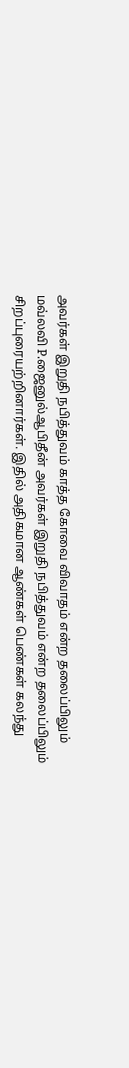அவர்கள் இறுதி நபித்துவம் காத்த கோவை விவாதம் என்ற தலைப்பிலும் மவ்லவி P.ஜைனுல்ஆபிதீன் அவர்கள் இறுதி நபித்துவம் என்ற தலைப்பிலும் சிறப்புரையற்றினார்கள். இதில் அதிகமான ஆண்கள் பெண்கள் கலந்து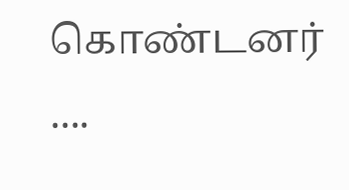கொண்டனர் ....